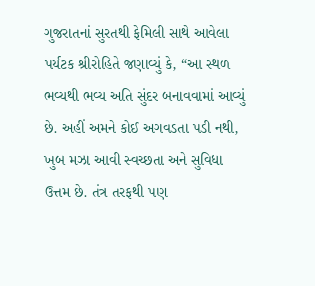ગુજરાતનાં સુરતથી ફેમિલી સાથે આવેલા પર્યટક શ્રીરોહિતે જણાવ્યું કે, “આ સ્થળ ભવ્યથી ભવ્ય અતિ સુંદર બનાવવામાં આવ્યું છે. અહીં અમને કોઈ અગવડતા પડી નથી, ખુબ મઝા આવી સ્વચ્છતા અને સુવિધા ઉત્તમ છે. તંત્ર તરફથી પણ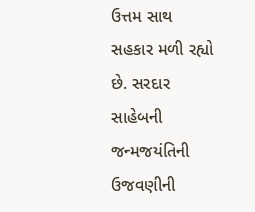ઉત્તમ સાથ સહકાર મળી રહ્યો છે. સરદાર સાહેબની જન્મજયંતિની ઉજવણીની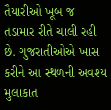તૈયારીઓ ખૂબ જ તડામાર રીતે ચાલી રહી છે. ગુજરાતીઓએ ખાસ કરીને આ સ્થળની અવશ્ય મુલાકાત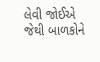લેવી જોઈએ જેથી બાળકોને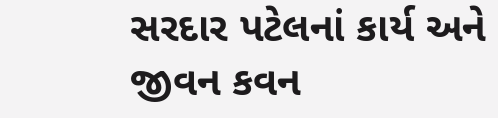સરદાર પટેલનાં કાર્ય અને જીવન કવન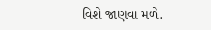વિશે જાણવા મળે.